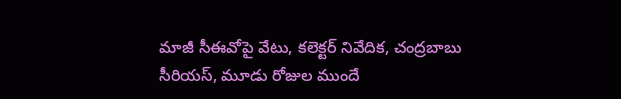మాజీ సీఈవోపై వేటు, కలెక్టర్ నివేదిక, చంద్రబాబు సీరియస్, మూడు రోజుల ముందే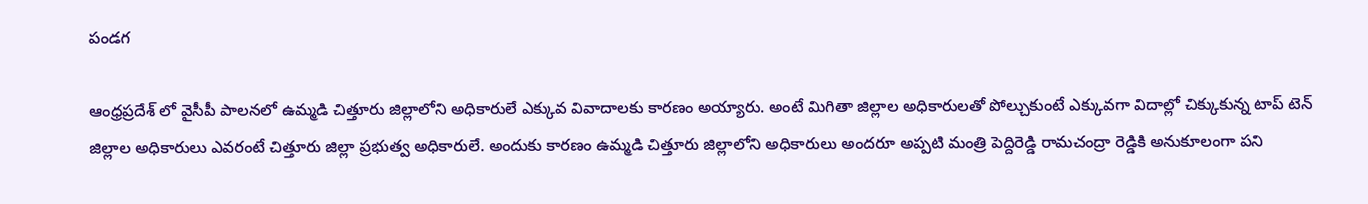పండగ

ఆంధ్రప్రదేశ్ లో వైసీపీ పాలనలో ఉమ్మడి చిత్తూరు జిల్లాలోని అధికారులే ఎక్కువ వివాదాలకు కారణం అయ్యారు. అంటే మిగితా జిల్లాల అధికారులతో పోల్చుకుంటే ఎక్కువగా విదాల్లో చిక్కుకున్న టాప్ టెన్ జిల్లాల అధికారులు ఎవరంటే చిత్తూరు జిల్లా ప్రభుత్వ అధికారులే. అందుకు కారణం ఉమ్మడి చిత్తూరు జిల్లాలోని అధికారులు అందరూ అప్పటి మంత్రి పెద్దిరెడ్డి రామచంద్రా రెడ్డికి అనుకూలంగా పని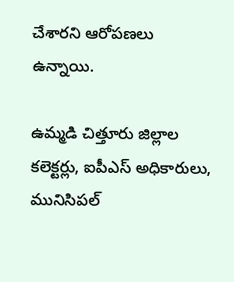చేశారని ఆరోపణలు ఉన్నాయి.

ఉమ్మడి చిత్తూరు జిల్లాల కలెక్టర్లు, ఐపీఎస్ అధికారులు, మునిసిపల్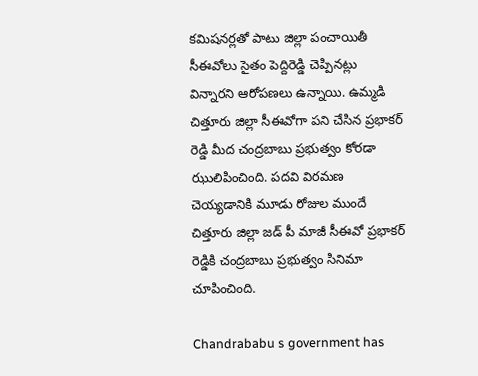కమిషనర్లతో పాటు జిల్లా పంచాయితీ సీఈవోలు సైతం పెద్దిరెడ్డి చెప్పినట్లు విన్నారని ఆరోపణలు ఉన్నాయి. ఉమ్మడి చిత్తూరు జిల్లా సీఈవోగా పని చేసిన ప్రభాకర్ రెడ్డి మీద చంద్రబాబు ప్రభుత్వం కోరడా ఝులిపించింది. పదవి విరమణ చెయ్యడానికి మూడు రోజుల ముందే చిత్తూరు జిల్లా జడ్ పీ మాజీ సీఈవో ప్రభాకర్ రెడ్డికి చంద్రబాబు ప్రభుత్వం సినిమా చూపించింది.

Chandrababu s government has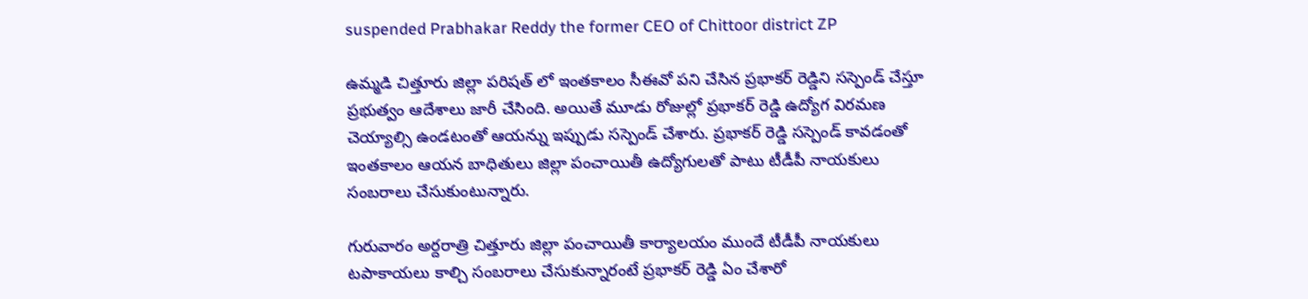suspended Prabhakar Reddy the former CEO of Chittoor district ZP

ఉమ్మడి చిత్తూరు జిల్లా పరిషత్ లో ఇంతకాలం సీఈవో పని చేసిన ప్రభాకర్ రెడ్డిని సస్పెండ్ చేస్తూ ప్రభుత్వం ఆదేశాలు జారీ చేసింది. అయితే మూడు రోజుల్లో ప్రభాకర్ రెడ్డి ఉద్యోగ విరమణ చెయ్యాల్సి ఉండటంతో ఆయన్ను ఇప్పుడు సస్పెండ్ చేశారు. ప్రభాకర్ రెడ్డి సస్పెండ్ కావడంతో ఇంతకాలం ఆయన బాధితులు జిల్లా పంచాయితీ ఉద్యోగులతో పాటు టీడీపీ నాయకులు సంబరాలు చేసుకుంటున్నారు.

గురువారం అర్దరాత్రి చిత్తూరు జిల్లా పంచాయితీ కార్యాలయం ముందే టీడీపీ నాయకులు టపాకాయలు కాల్చి సంబరాలు చేసుకున్నారంటే ప్రభాకర్ రెడ్డి ఏం చేశారో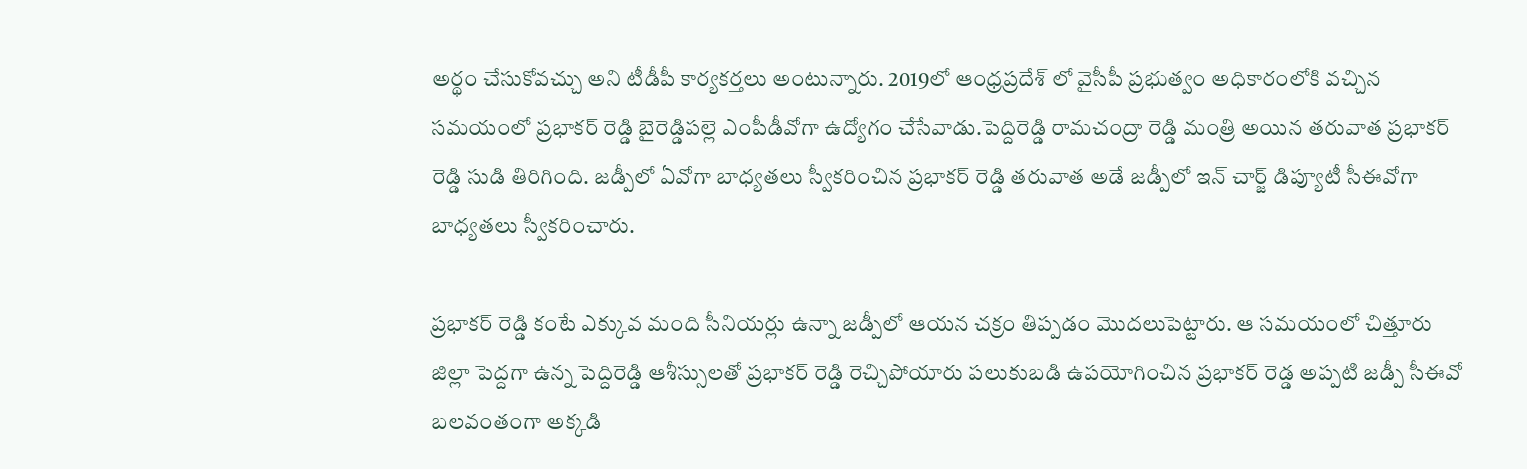అర్థం చేసుకోవచ్చు అని టీడీపీ కార్యకర్తలు అంటున్నారు. 2019లో ఆంధ్రప్రదేశ్ లో వైసీపీ ప్రభుత్వం అధికారంలోకి వచ్చిన సమయంలో ప్రభాకర్ రెడ్డి బైరెడ్డిపల్లె ఎంపీడీవోగా ఉద్యోగం చేసేవాడు.పెద్దిరెడ్డి రామచంద్రా రెడ్డి మంత్రి అయిన తరువాత ప్రభాకర్ రెడ్డి సుడి తిరిగింది. జడ్పీలో ఏవోగా బాధ్యతలు స్వీకరించిన ప్రభాకర్ రెడ్డి తరువాత అడే జడ్పీలో ఇన్ చార్జ్ డిప్యూటీ సీఈవోగా బాధ్యతలు స్వీకరించారు.

ప్రభాకర్ రెడ్డి కంటే ఎక్కువ మంది సీనియర్లు ఉన్నా జడ్పీలో ఆయన చక్రం తిప్పడం మొదలుపెట్టారు. ఆ సమయంలో చిత్తూరు జిల్లా పెద్దగా ఉన్న పెద్దిరెడ్డి ఆశీస్సులతో ప్రభాకర్ రెడ్డి రెచ్చిపోయారు పలుకుబడి ఉపయోగించిన ప్రభాకర్ రెడ్డ అప్పటి జడ్పీ సీఈవో బలవంతంగా అక్కడి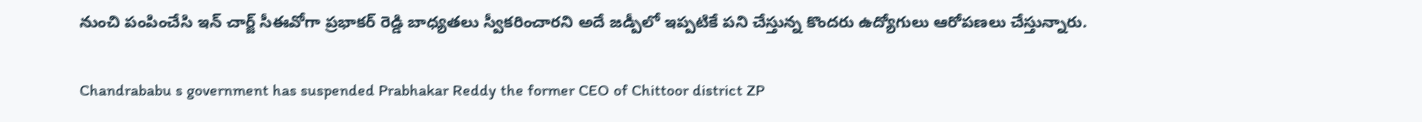నుంచి పంపించేసి ఇన్ చార్జ్ సీఈవోగా ప్రభాకర్ రెడ్డి బాధ్యతలు స్వీకరించారని అదే జడ్పీలో ఇప్పటికే పని చేస్తున్న కొందరు ఉద్యోగులు ఆరోపణలు చేస్తున్నారు.

Chandrababu s government has suspended Prabhakar Reddy the former CEO of Chittoor district ZP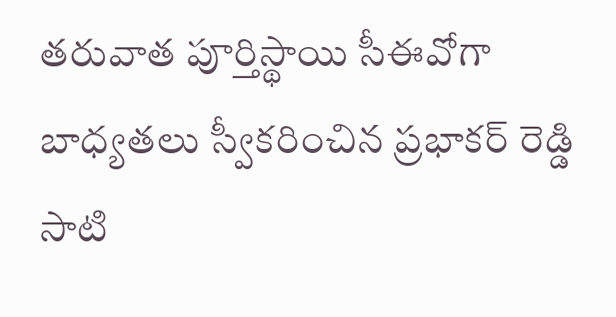తరువాత పూర్తిస్థాయి సీఈవోగా బాధ్యతలు స్వీకరించిన ప్రభాకర్ రెడ్డి సాటి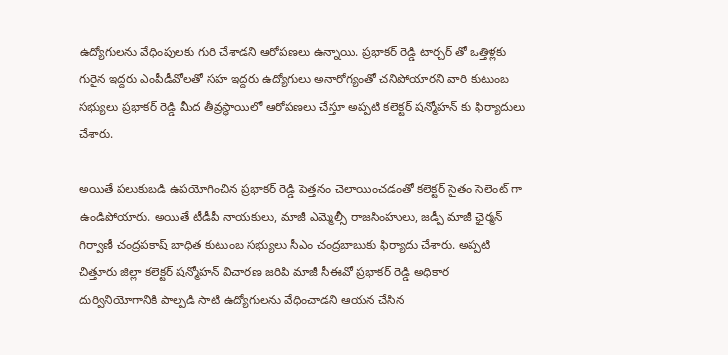ఉద్యోగులను వేధింపులకు గురి చేశాడని ఆరోపణలు ఉన్నాయి. ప్రభాకర్ రెడ్డి టార్చర్ తో ఒత్తిళ్లకు గురైన ఇద్దరు ఎంపీడీవోలతో సహ ఇద్దరు ఉద్యోగులు అనారోగ్యంతో చనిపోయారని వారి కుటుంబ సభ్యులు ప్రభాకర్ రెడ్డి మీద తీవ్రస్థాయిలో ఆరోపణలు చేస్తూ అప్పటి కలెక్టర్ షన్మోహన్ కు ఫిర్యాదులు చేశారు.

అయితే పలుకుబడి ఉపయోగించిన ప్రభాకర్ రెడ్డి పెత్తనం చెలాయించడంతో కలెక్టర్ సైతం సెలెంట్ గా ఉండిపోయారు. అయితే టీడీపీ నాయకులు, మాజీ ఎమ్మెల్సీ రాజసింహులు, జడ్పీ మాజీ ఛైర్మన్ గిర్వాణీ చంద్రపకాష్ బాధిత కుటుంబ సభ్యులు సీఎం చంద్రబాబుకు ఫిర్యాదు చేశారు. అప్పటి చిత్తూరు జిల్లా కలెక్టర్ షన్మోహన్ విచారణ జరిపి మాజీ సీఈవో ప్రభాకర్ రెడ్డి అధికార దుర్వినియోగానికి పాల్పడి సాటి ఉద్యోగులను వేధించాడని ఆయన చేసిన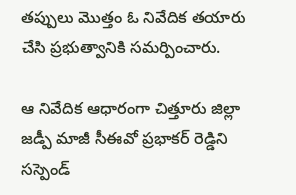తప్పులు మొత్తం ఓ నివేదిక తయారు చేసి ప్రభుత్వానికి సమర్పించారు.

ఆ నివేదిక ఆధారంగా చిత్తూరు జిల్లా జడ్పీ మాజీ సీఈవో ప్రభాకర్ రెడ్డిని సస్పెండ్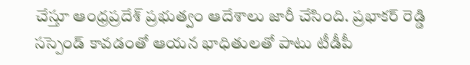చేస్తూ ఆంధ్రప్రదేశ్ ప్రభుత్వం ఆదేశాలు జారీ చేసింది. ప్రభాకర్ రెడ్డి సస్పెండ్ కావడంతో ఆయన భాధితులతో పాటు టీడీపీ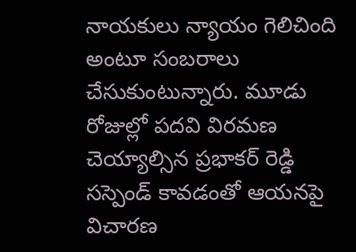నాయకులు న్యాయం గెలిచింది అంటూ సంబరాలు చేసుకుంటున్నారు. మూడు రోజుల్లో పదవి విరమణ చెయ్యాల్సిన ప్రభాకర్ రెడ్డి సస్పెండ్ కావడంతో ఆయనపై విచారణ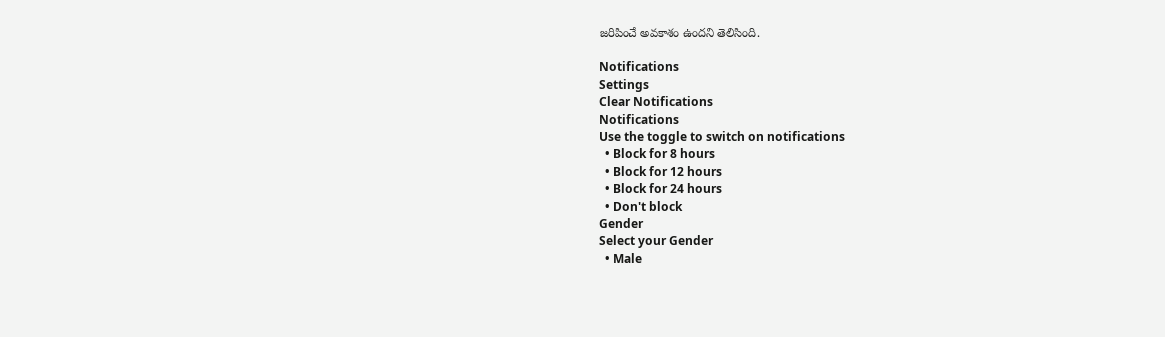జరిపించే అవకాశం ఉందని తెలిసింది.

Notifications
Settings
Clear Notifications
Notifications
Use the toggle to switch on notifications
  • Block for 8 hours
  • Block for 12 hours
  • Block for 24 hours
  • Don't block
Gender
Select your Gender
  • Male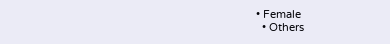• Female
  • Others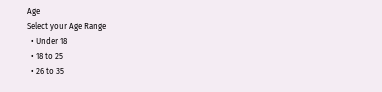Age
Select your Age Range
  • Under 18
  • 18 to 25
  • 26 to 35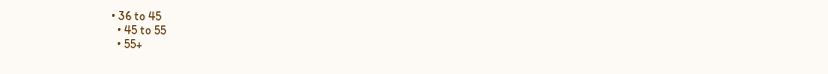• 36 to 45
  • 45 to 55
  • 55+